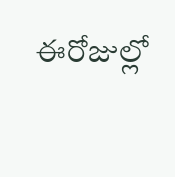ఈరోజుల్లో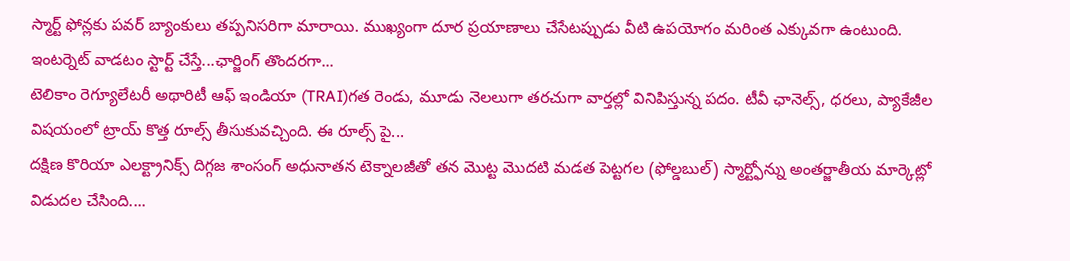స్మార్ట్ ఫోన్లకు పవర్ బ్యాంకులు తప్పనిసరిగా మారాయి. ముఖ్యంగా దూర ప్రయాణాలు చేసేటప్పుడు వీటి ఉపయోగం మరింత ఎక్కువగా ఉంటుంది. ఇంటర్నెట్ వాడటం స్టార్ట్ చేస్తే...ఛార్జింగ్ తొందరగా...
టెలికాం రెగ్యూలేటరీ అథారిటీ ఆఫ్ ఇండియా (TRAI)గత రెండు, మూడు నెలలుగా తరచుగా వార్తల్లో వినిపిస్తున్న పదం. టీవీ ఛానెల్స్, ధరలు, ప్యాకేజీల విషయంలో ట్రాయ్ కొత్త రూల్స్ తీసుకువచ్చింది. ఈ రూల్స్ పై...
దక్షిణ కొరియా ఎలక్ట్రానిక్స్ దిగ్గజ శాంసంగ్ అధునాతన టెక్నాలజీతో తన మొట్ట మొదటి మడత పెట్టగల (ఫోల్డబుల్) స్మార్ట్ఫోన్ను అంతర్జాతీయ మార్కెట్లో విడుదల చేసింది....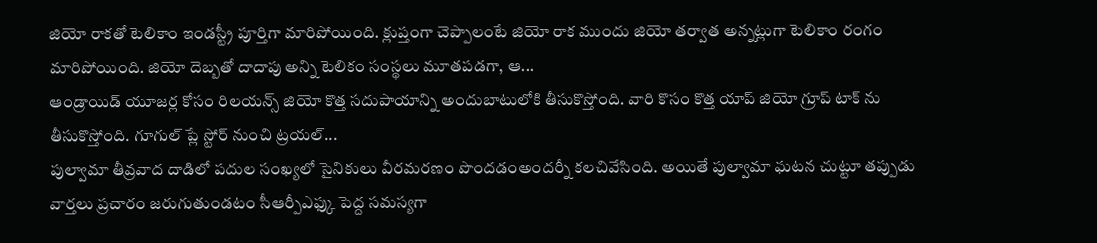జియో రాకతో టెలికాం ఇండస్ట్రీ పూర్తిగా మారిపోయింది. క్లుప్తంగా చెప్పాలంటే జియో రాక ముందు జియో తర్వాత అన్నట్లుగా టెలికాం రంగం మారిపోయింది. జియో దెబ్బతో దాదాపు అన్ని టెలికం సంస్థలు మూతపడగా, ఆ...
ఆండ్రాయిడ్ యూజర్ల కోసం రిలయన్స్ జియో కొత్త సదుపాయాన్ని అందుబాటులోకి తీసుకొస్తోంది. వారి కొసం కొత్త యాప్ జియో గ్రూప్ టాక్ ను తీసుకొస్తోంది. గూగుల్ ప్లే స్టోర్ నుంచి ట్రయల్...
పుల్వామా తీవ్రవాద దాడిలో పదుల సంఖ్యలో సైనికులు వీరమరణం పొందడంఅందర్నీ కలచివేసింది. అయితే పుల్వామా ఘటన చుట్టూ తప్పుడు వార్తలు ప్రచారం జరుగుతుండటం సీఆర్పీఎఫ్కు పెద్ద సమస్యగా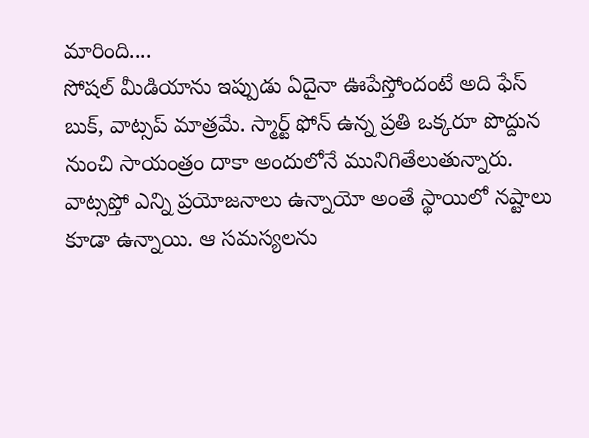మారింది....
సోషల్ మీడియాను ఇప్పుడు ఏదైనా ఊపేస్తోందంటే అది ఫేస్ బుక్, వాట్సప్ మాత్రమే. స్మార్ట్ ఫోన్ ఉన్న ప్రతి ఒక్కరూ పొద్దున నుంచి సాయంత్రం దాకా అందులోనే మునిగితేలుతున్నారు. వాట్సప్తో ఎన్ని ప్రయోజనాలు ఉన్నాయో అంతే స్థాయిలో నష్టాలు కూడా ఉన్నాయి. ఆ సమస్యలను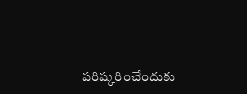పరిష్కరించేందుకు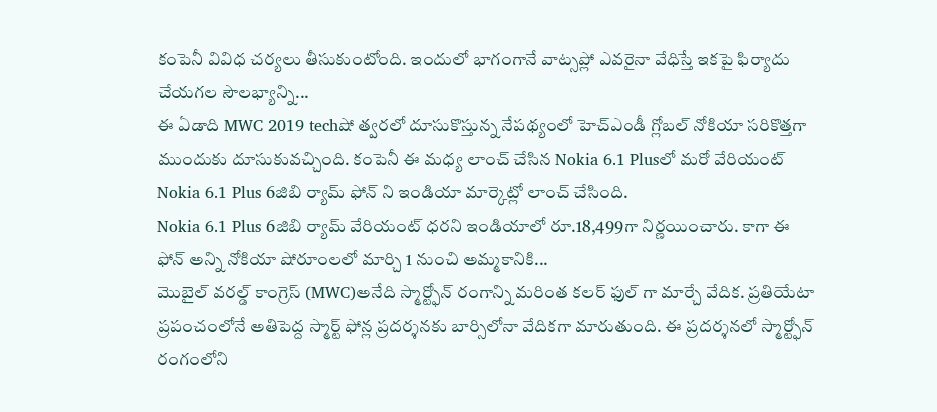కంపెనీ వివిధ చర్యలు తీసుకుంటోంది. ఇందులో భాగంగానే వాట్సప్లో ఎవరైనా వేధిస్తే ఇకపై ఫిర్యాదు చేయగల సౌలభ్యాన్ని...
ఈ ఏడాది MWC 2019 techషో త్వరలో దూసుకొస్తున్న నేపథ్యంలో హెచ్ఎండీ గ్లోబల్ నోకియా సరికొత్తగా ముందుకు దూసుకువచ్చింది. కంపెనీ ఈ మధ్య లాంచ్ చేసిన Nokia 6.1 Plusలో మరో వేరియంట్ Nokia 6.1 Plus 6జిబి ర్యామ్ ఫోన్ ని ఇండియా మార్కెట్లో లాంచ్ చేసింది.
Nokia 6.1 Plus 6జిబి ర్యామ్ వేరియంట్ ధరని ఇండియాలో రూ.18,499గా నిర్ణయించారు. కాగా ఈ ఫోన్ అన్ని నోకియా షోరూంలలో మార్చి 1 నుంచి అమ్మకానికి...
మొబైల్ వరల్డ్ కాంగ్రెస్ (MWC)అనేది స్మార్ట్ఫోన్ రంగాన్ని మరింత కలర్ ఫుల్ గా మార్చే వేదిక. ప్రతియేటా ప్రపంచంలోనే అతిపెద్ద స్మార్ట్ ఫోన్ల ప్రదర్శనకు బార్సిలోనా వేదికగా మారుతుంది. ఈ ప్రదర్శనలో స్మార్ట్ఫోన్ రంగంలోని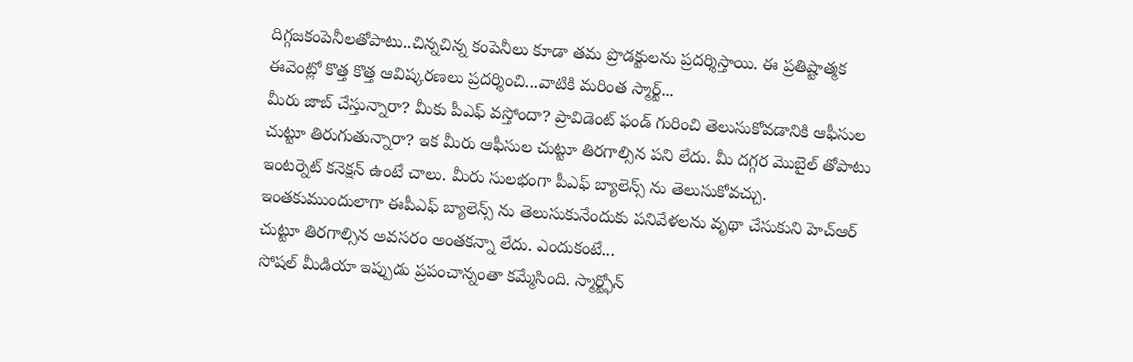దిగ్గజకంపెనీలతోపాటు..చిన్నచిన్న కంపెనీలు కూడా తమ ప్రొడక్టులను ప్రదర్శిస్తాయి. ఈ ప్రతిష్టాత్మక ఈవెంట్లో కొత్త కొత్త ఆవిష్కరణలు ప్రదర్శించి...వాటికి మరింత స్మార్ట్...
మీరు జాబ్ చేస్తున్నారా? మీకు పీఎఫ్ వస్తోందా? ప్రావిడెంట్ ఫండ్ గురించి తెలుసుకోవడానికి ఆఫీసుల చుట్టూ తిరుగుతున్నారా? ఇక మీరు ఆఫీసుల చుట్టూ తిరగాల్సిన పని లేదు. మీ దగ్గర మొబైల్ తోపాటు ఇంటర్నెట్ కనెక్షన్ ఉంటే చాలు. మీరు సులభంగా పీఎఫ్ బ్యాలెన్స్ ను తెలుసుకోవచ్చు. ఇంతకుముందులాగా ఈపీఎఫ్ బ్యాలెన్స్ ను తెలుసుకునేందుకు పనివేళలను వృథా చేసుకుని హెచ్ఆర్ చుట్టూ తిరగాల్సిన అవసరం అంతకన్నా లేదు. ఎందుకంటే...
సోషల్ మీడియా ఇప్పుడు ప్రపంచాన్నంతా కమ్మేసింది. స్మార్ట్ఫోన్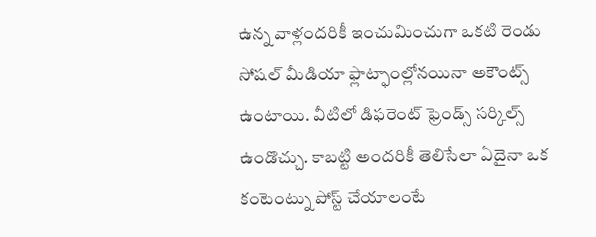ఉన్న వాళ్లందరికీ ఇంచుమించుగా ఒకటి రెండు సోషల్ మీడియా ఫ్లాట్ఫాంల్లోనయినా అకౌంట్స్ ఉంటాయి. వీటిలో డిఫరెంట్ ఫ్రెండ్స్ సర్కిల్స్ ఉండొచ్చు. కాబట్టి అందరికీ తెలిసేలా ఏదైనా ఒక కంటెంట్ను పోస్ట్ చేయాలంటే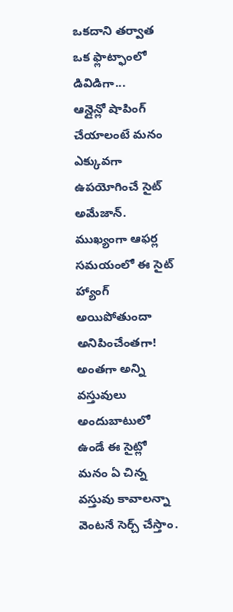ఒకదాని తర్వాత ఒక ఫ్లాట్ఫాంలో డివిడిగా...
ఆన్లైన్లో షాపింగ్ చేయాలంటే మనం ఎక్కువగా ఉపయోగించే సైట్ అమేజాన్. ముఖ్యంగా ఆఫర్ల సమయంలో ఈ సైట్ హ్యాంగ్ అయిపోతుందా అనిపించేంతగా! అంతగా అన్ని వస్తువులు అందుబాటులో ఉండే ఈ సైట్లో మనం ఏ చిన్న వస్తువు కావాలన్నా వెంటనే సెర్చ్ చేస్తాం.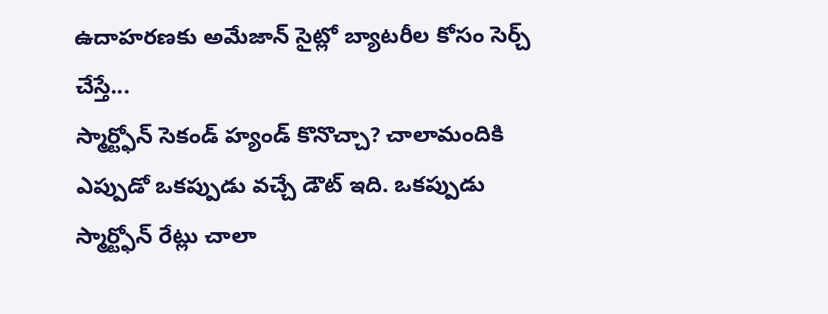ఉదాహరణకు అమేజాన్ సైట్లో బ్యాటరీల కోసం సెర్చ్ చేస్తే...
స్మార్ట్ఫోన్ సెకండ్ హ్యండ్ కొనొచ్చా? చాలామందికి ఎప్పుడో ఒకప్పుడు వచ్చే డౌట్ ఇది. ఒకప్పుడు స్మార్ట్ఫోన్ రేట్లు చాలా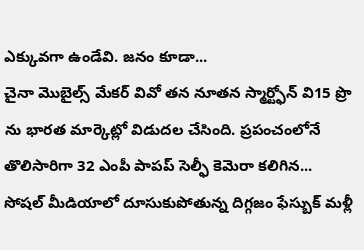ఎక్కువగా ఉండేవి. జనం కూడా...
చైనా మొబైల్స్ మేకర్ వివో తన నూతన స్మార్ట్ఫోన్ వి15 ప్రొ ను భారత మార్కెట్లో విడుదల చేసింది. ప్రపంచంలోనే తొలిసారిగా 32 ఎంపీ పాపప్ సెల్ఫీ కెమెరా కలిగిన...
సోషల్ మీడియాలో దూసుకుపోతున్న దిగ్గజం ఫేస్బుక్ మళ్లీ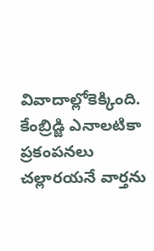వివాదాల్లోకెక్కింది. కేంబ్రిడ్జి ఎనాలటికా ప్రకంపనలు చల్లారయనే వార్తను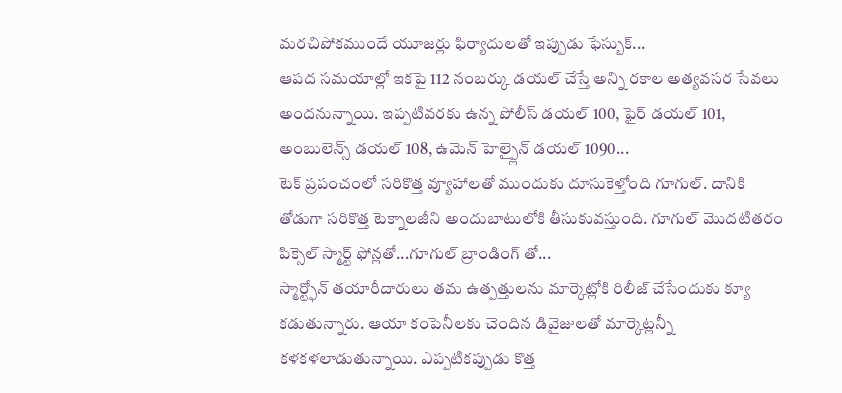మరచిపోకముందే యూజర్లు ఫిర్యాదులతో ఇప్పుడు ఫేస్బుక్...
ఆపద సమయాల్లో ఇకపై 112 నంబర్కు డయల్ చేస్తే అన్ని రకాల అత్యవసర సేవలు అందనున్నాయి. ఇప్పటివరకు ఉన్న పోలీస్ డయల్ 100, ఫైర్ డయల్ 101, అంబులెన్స్ డయల్ 108, ఉమెన్ హెల్ప్లైన్ డయల్ 1090...
టెక్ ప్రపంచంలో సరికొత్త వ్యూహాలతో ముందుకు దూసుకెళ్తోంది గూగుల్. దానికి తోడుగా సరికొత్త టెక్నాలజీని అందుబాటులోకి తీసుకువస్తుంది. గూగుల్ మొదటితరం పిక్సెల్ స్మార్ట్ ఫోన్లతో...గూగుల్ బ్రాండింగ్ తో...
స్మార్ట్ఫోన్ తయారీదారులు తమ ఉత్పత్తులను మార్కెట్లోకి రిలీజ్ చేసేందుకు క్యూ కడుతున్నారు. ఆయా కంపెనీలకు చెందిన డివైజులతో మార్కెట్లన్నీ కళకళలాడుతున్నాయి. ఎప్పటికప్పుడు కొత్త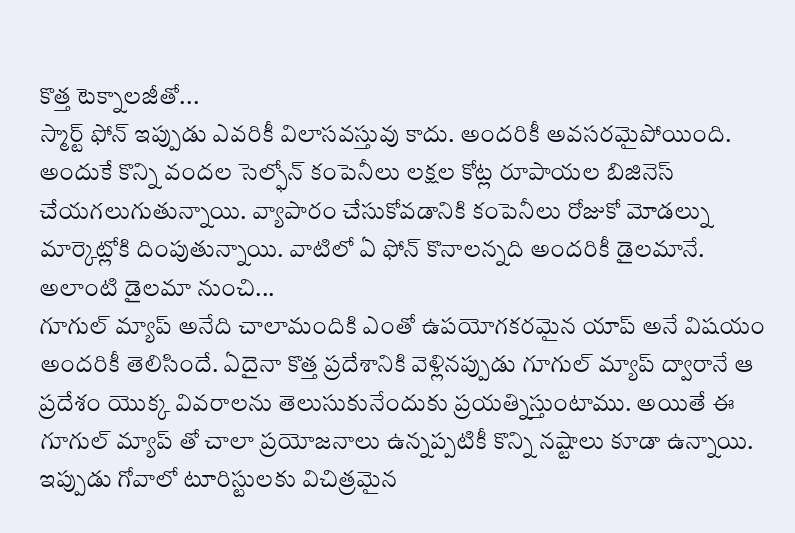కొత్త టెక్నాలజీతో...
స్మార్ట్ ఫోన్ ఇప్పుడు ఎవరికీ విలాసవస్తువు కాదు. అందరికీ అవసరమైపోయింది. అందుకే కొన్ని వందల సెల్ఫోన్ కంపెనీలు లక్షల కోట్ల రూపాయల బిజినెస్ చేయగలుగుతున్నాయి. వ్యాపారం చేసుకోవడానికి కంపెనీలు రోజుకో మోడల్ను మార్కెట్లోకి దింపుతున్నాయి. వాటిలో ఏ ఫోన్ కొనాలన్నది అందరికీ డైలమానే. అలాంటి డైలమా నుంచి...
గూగుల్ మ్యాప్ అనేది చాలామందికి ఎంతో ఉపయోగకరమైన యాప్ అనే విషయం అందరికీ తెలిసిందే. ఏదైనా కొత్త ప్రదేశానికి వెళ్లినప్పుడు గూగుల్ మ్యాప్ ద్వారానే ఆ ప్రదేశం యొక్క వివరాలను తెలుసుకునేందుకు ప్రయత్నిస్తుంటాము. అయితే ఈ గూగుల్ మ్యాప్ తో చాలా ప్రయోజనాలు ఉన్నప్పటికీ కొన్ని నష్టాలు కూడా ఉన్నాయి. ఇప్పుడు గోవాలో టూరిస్టులకు విచిత్రమైన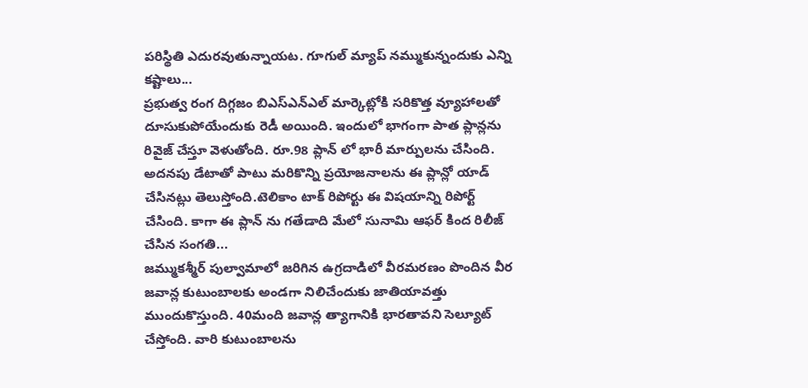పరిస్థితి ఎదురవుతున్నాయట. గూగుల్ మ్యాప్ నమ్ముకున్నందుకు ఎన్ని కష్టాలు...
ప్రభుత్వ రంగ దిగ్గజం బిఎస్ఎన్ఎల్ మార్కెట్లోకి సరికొత్త వ్యూహాలతో దూసుకుపోయేందుకు రెడీ అయింది. ఇందులో భాగంగా పాత ప్లాన్లను రివైజ్ చేస్తూ వెళుతోంది. రూ.98 ప్లాన్ లో భారీ మార్పులను చేసింది. అదనపు డేటాతో పాటు మరికొన్ని ప్రయోజనాలను ఈ ప్లాన్లో యాడ్ చేసినట్లు తెలుస్తోంది.టెలికాం టాక్ రిపోర్టు ఈ విషయాన్ని రిపోర్ట్ చేసింది. కాగా ఈ ప్లాన్ ను గతేడాది మేలో సునామి ఆఫర్ కింద రిలీజ్ చేసిన సంగతి...
జమ్ముకశ్మీర్ పుల్వామాలో జరిగిన ఉగ్రదాడిలో వీరమరణం పొందిన వీర జవాన్ల కుటుంబాలకు అండగా నిలిచేందుకు జాతియావత్తు ముందుకొస్తుంది. 40మంది జవాన్ల త్యాగానికి భారతావని సెల్యూట్ చేస్తోంది. వారి కుటుంబాలను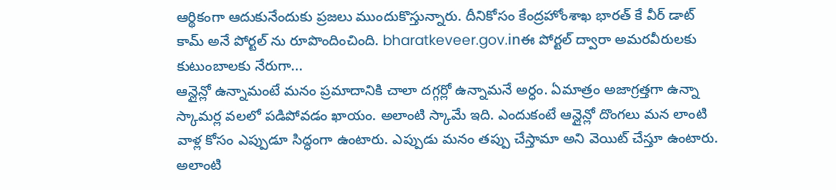ఆర్థికంగా ఆదుకునేందుకు ప్రజలు ముందుకొస్తున్నారు. దీనికోసం కేంద్రహోంశాఖ భారత్ కే వీర్ డాట్ కామ్ అనే పోర్టల్ ను రూపొందించింది. bharatkeveer.gov.inఈ పోర్టల్ ద్వారా అమరవీరులకు కుటుంబాలకు నేరుగా...
ఆన్లైన్లో ఉన్నామంటే మనం ప్రమాదానికి చాలా దగ్గర్లో ఉన్నామనే అర్ధం. ఏమాత్రం అజాగ్రత్తగా ఉన్నా స్కామర్ల వలలో పడిపోవడం ఖాయం. అలాంటి స్కామే ఇది. ఎందుకంటే ఆన్లైన్లో దొంగలు మన లాంటి వాళ్ల కోసం ఎప్పుడూ సిద్ధంగా ఉంటారు. ఎప్పుడు మనం తప్పు చేస్తామా అని వెయిట్ చేస్తూ ఉంటారు. అలాంటి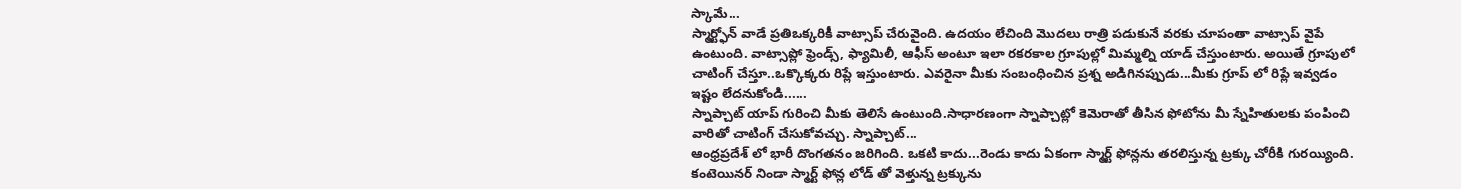స్కామే...
స్మార్ట్ఫోన్ వాడే ప్రతిఒక్కరికీ వాట్సాప్ చేరువైంది. ఉదయం లేచింది మొదలు రాత్రి పడుకునే వరకు చూపంతా వాట్సాప్ వైపే ఉంటుంది. వాట్సాప్లో ఫ్రెండ్స్, ఫ్యామిలీ, ఆఫీస్ అంటూ ఇలా రకరకాల గ్రూపుల్లో మిమ్మల్ని యాడ్ చేస్తుంటారు. అయితే గ్రూపులో చాటింగ్ చేస్తూ..ఒక్కొక్కరు రిప్లే ఇస్తుంటారు. ఎవరైనా మీకు సంబంధించిన ప్రశ్న అడిగినప్పుడు...మీకు గ్రూప్ లో రిప్లే ఇవ్వడం ఇష్టం లేదనుకోండి......
స్నాప్చాట్ యాప్ గురించి మీకు తెలిసే ఉంటుంది.సాధారణంగా స్నాప్చాట్లో కెమెరాతో తీసిన ఫోటోను మీ స్నేహితులకు పంపించి వారితో చాటింగ్ చేసుకోవచ్చు. స్నాప్చాట్...
ఆంధ్రప్రదేశ్ లో భారీ దొంగతనం జరిగింది. ఒకటి కాదు...రెండు కాదు ఏకంగా స్మార్ట్ ఫోన్లను తరలిస్తున్న ట్రక్కు చోరీకి గురయ్యింది. కంటెయినర్ నిండా స్మార్ట్ ఫోన్ల లోడ్ తో వెళ్తున్న ట్రక్కును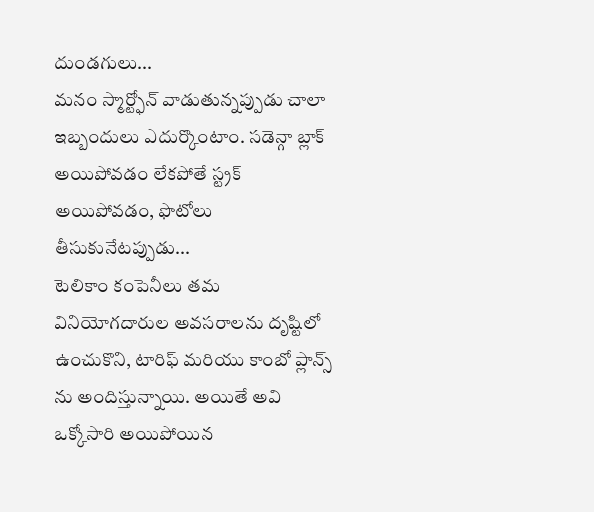దుండగులు...
మనం స్మార్ట్ఫోన్ వాడుతున్నప్పుడు చాలా ఇబ్బందులు ఎదుర్కొంటాం. సడెన్గా బ్లాక్ అయిపోవడం లేకపోతే స్ట్రక్ అయిపోవడం, ఫొటోలు తీసుకునేటప్పుడు...
టెలికాం కంపెనీలు తమ వినియోగదారుల అవసరాలను దృష్టిలో ఉంచుకొని, టారిఫ్ మరియు కాంబో ప్లాన్స్ ను అందిస్తున్నాయి. అయితే అవి ఒక్కోసారి అయిపోయిన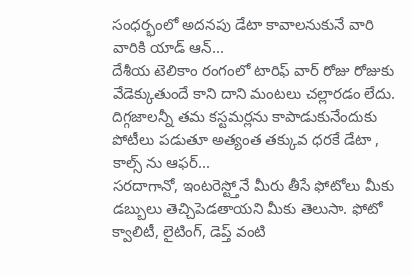సంధర్భంలో అదనపు డేటా కావాలనుకునే వారి వారికి యాడ్ ఆన్...
దేశీయ టెలికాం రంగంలో టారిఫ్ వార్ రోజు రోజుకు వేడెక్కుతుందే కాని దాని మంటలు చల్లారడం లేదు. దిగ్గజాలన్నీ తమ కస్టమర్లను కాపాడుకునేందుకు పోటీలు పడుతూ అత్యంత తక్కువ ధరకే డేటా , కాల్స్ ను ఆఫర్...
సరదాగానో, ఇంటరెస్ట్తోనే మీరు తీసే ఫోటోలు మీకు డబ్బులు తెచ్చిపెడతాయని మీకు తెలుసా. ఫోటో క్వాలిటీ, లైటింగ్, డెప్త్ వంటి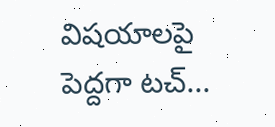విషయాలపై పెద్దగా టచ్...